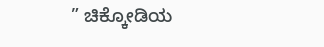” ಚಿಕ್ಕೋಡಿಯ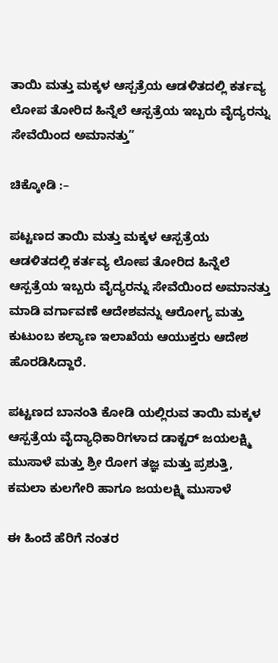ತಾಯಿ ಮತ್ತು ಮಕ್ಕಳ ಆಸ್ಪತ್ರೆಯ ಆಡಳಿತದಲ್ಲಿ ಕರ್ತವ್ಯ ಲೋಪ ತೋರಿದ ಹಿನ್ನೆಲೆ ಆಸ್ಪತ್ರೆಯ ಇಬ್ಬರು ವೈದ್ಯರನ್ನು ಸೇವೆಯಿಂದ ಅಮಾನತ್ತು”

ಚಿಕ್ಕೋಡಿ :–

ಪಟ್ಟಣದ ತಾಯಿ ಮತ್ತು ಮಕ್ಕಳ ಆಸ್ಪತ್ರೆಯ ಆಡಳಿತದಲ್ಲಿ ಕರ್ತವ್ಯ ಲೋಪ ತೋರಿದ ಹಿನ್ನೆಲೆ ಆಸ್ಪತ್ರೆಯ ಇಬ್ಬರು ವೈದ್ಯರನ್ನು ಸೇವೆಯಿಂದ ಅಮಾನತ್ತು ಮಾಡಿ ವರ್ಗಾವಣೆ ಆದೇಶವನ್ನು ಆರೋಗ್ಯ ಮತ್ತು ಕುಟುಂಬ ಕಲ್ಯಾಣ ಇಲಾಖೆಯ ಆಯುಕ್ತರು ಆದೇಶ ಹೊರಡಿಸಿದ್ದಾರೆ.

ಪಟ್ಟಣದ ಬಾನಂತಿ ಕೋಡಿ ಯಲ್ಲಿರುವ ತಾಯಿ ಮಕ್ಕಳ ಆಸ್ಪತ್ರೆಯ ವೈದ್ಯಾಧಿಕಾರಿಗಳಾದ ಡಾಕ್ಟರ್ ಜಯಲಕ್ಷ್ಮಿ ಮುಸಾಳೆ ಮತ್ತು ಶ್ರೀ ರೋಗ ತಜ್ಞ ಮತ್ತು ಪ್ರಶುತ್ತಿ, ಕಮಲಾ ಕುಲಗೇರಿ ಹಾಗೂ ಜಯಲಕ್ಷ್ಮಿ ಮುಸಾಳೆ

ಈ ಹಿಂದೆ ಹೆರಿಗೆ ನಂತರ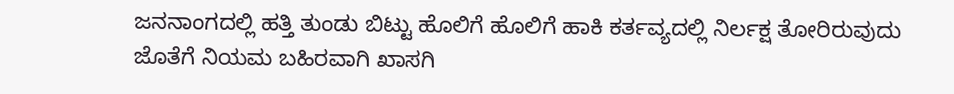ಜನನಾಂಗದಲ್ಲಿ ಹತ್ತಿ ತುಂಡು ಬಿಟ್ಟು ಹೊಲಿಗೆ ಹೊಲಿಗೆ ಹಾಕಿ ಕರ್ತವ್ಯದಲ್ಲಿ ನಿರ್ಲಕ್ಷ ತೋರಿರುವುದು ಜೊತೆಗೆ ನಿಯಮ ಬಹಿರವಾಗಿ ಖಾಸಗಿ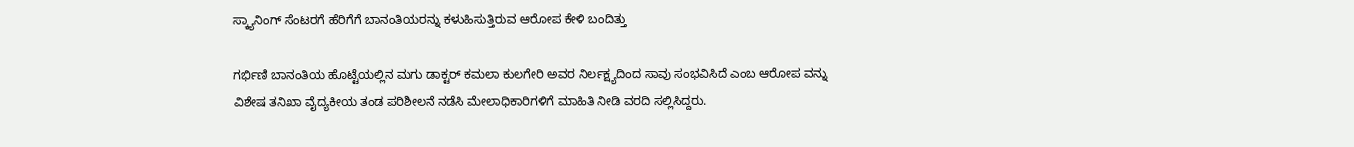ಸ್ಕ್ಯಾನಿಂಗ್ ಸೆಂಟರಗೆ ಹೆರಿಗೆಗೆ ಬಾನಂತಿಯರನ್ನು ಕಳುಹಿಸುತ್ತಿರುವ ಆರೋಪ ಕೇಳಿ ಬಂದಿತ್ತು

ಗರ್ಭಿಣಿ ಬಾನಂತಿಯ ಹೊಟ್ಟೆಯಲ್ಲಿನ ಮಗು ಡಾಕ್ಟರ್ ಕಮಲಾ ಕುಲಗೇರಿ ಅವರ ನಿರ್ಲಕ್ಷ್ಯದಿಂದ ಸಾವು ಸಂಭವಿಸಿದೆ ಎಂಬ ಆರೋಪ ವನ್ನು ವಿಶೇಷ ತನಿಖಾ ವೈದ್ಯಕೀಯ ತಂಡ ಪರಿಶೀಲನೆ ನಡೆಸಿ ಮೇಲಾಧಿಕಾರಿಗಳಿಗೆ ಮಾಹಿತಿ ನೀಡಿ ವರದಿ ಸಲ್ಲಿಸಿದ್ದರು.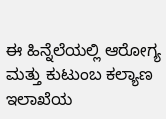ಈ ಹಿನ್ನೆಲೆಯಲ್ಲಿ ಆರೋಗ್ಯ ಮತ್ತು ಕುಟುಂಬ ಕಲ್ಯಾಣ ಇಲಾಖೆಯ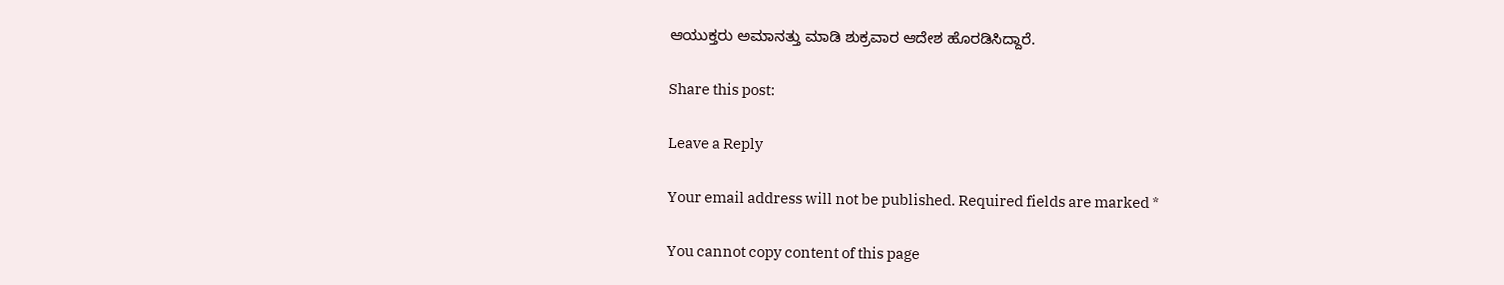ಆಯುಕ್ತರು ಅಮಾನತ್ತು ಮಾಡಿ ಶುಕ್ರವಾರ ಆದೇಶ ಹೊರಡಿಸಿದ್ದಾರೆ.

Share this post:

Leave a Reply

Your email address will not be published. Required fields are marked *

You cannot copy content of this page